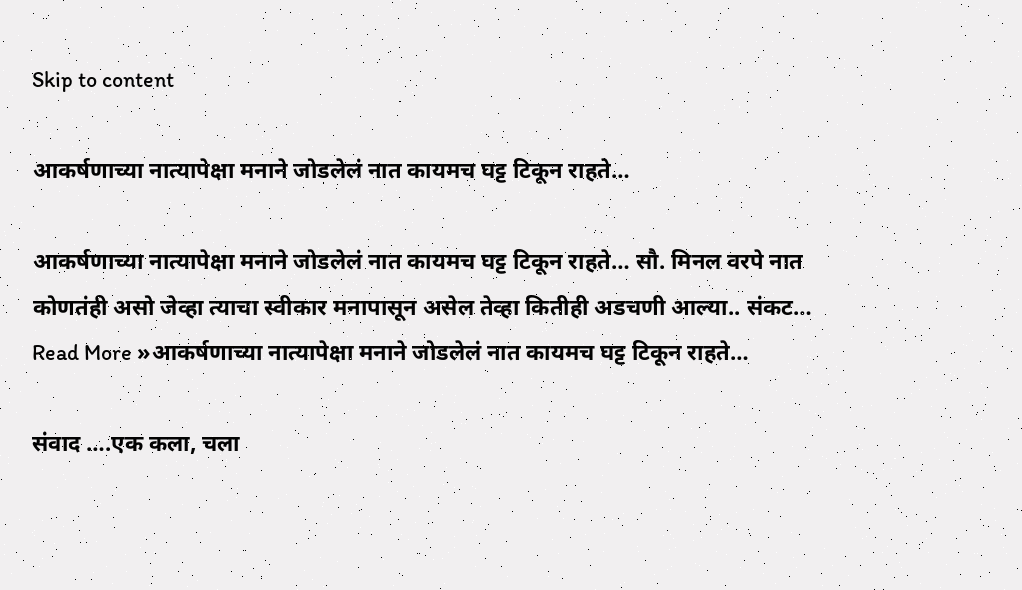Skip to content

आकर्षणाच्या नात्यापेक्षा मनाने जोडलेलं नात कायमच घट्ट टिकून राहते…

आकर्षणाच्या नात्यापेक्षा मनाने जोडलेलं नात कायमच घट्ट टिकून राहते… सौ. मिनल वरपे नात कोणतंही असो जेव्हा त्याचा स्वीकार मनापासून असेल तेव्हा कितीही अडचणी आल्या.. संकट… Read More »आकर्षणाच्या नात्यापेक्षा मनाने जोडलेलं नात कायमच घट्ट टिकून राहते…

संवाद ….एक कला, चला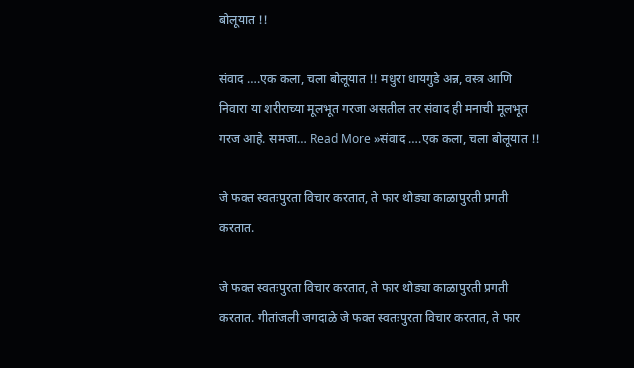बोलूयात !!

संवाद ….एक कला, चला बोलूयात !! मधुरा धायगुडे अन्न, वस्त्र आणि निवारा या शरीराच्या मूलभूत गरजा असतील तर संवाद ही मनाची मूलभूत गरज आहे. समजा… Read More »संवाद ….एक कला, चला बोलूयात !!

जे फक्त स्वतःपुरता विचार करतात, ते फार थोड्या काळापुरती प्रगती करतात.

जे फक्त स्वतःपुरता विचार करतात, ते फार थोड्या काळापुरती प्रगती करतात. गीतांजली जगदाळे जे फक्त स्वतःपुरता विचार करतात, ते फार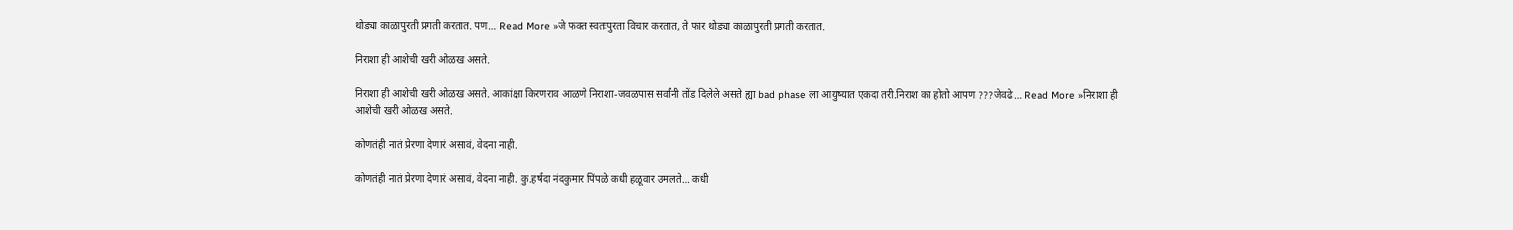थोड्या काळापुरती प्रगती करतात. पण… Read More »जे फक्त स्वतःपुरता विचार करतात, ते फार थोड्या काळापुरती प्रगती करतात.

निराशा ही आशेची खरी ओळख असते.

निराशा ही आशेची खरी ओळख असते. आकांक्षा किरणराव आळणे निराशा-जवळपास सर्वांनी तोंड दिलेले असते ह्या bad phase ला आयुष्यात एकदा तरी.निराश का होतो आपण ???जेवढे… Read More »निराशा ही आशेची खरी ओळख असते.

कोणतंही नातं प्रेरणा देणारं असावं, वेदना नाही.

कोणतंही नातं प्रेरणा देणारं असावं, वेदना नाही. कु.हर्षदा नंदकुमार पिंपळे कधी हळूवार उमलते… कधी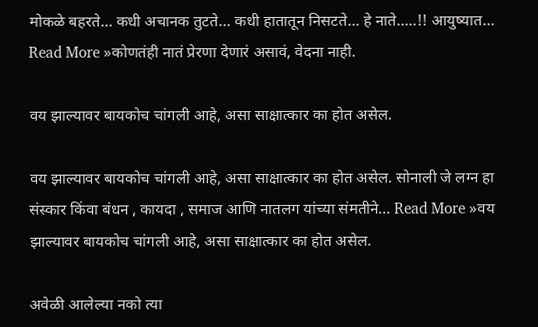मोकळे बहरते… कधी अचानक तुटते… कधी हातातून निसटते… हे नाते…..!! आयुष्यात… Read More »कोणतंही नातं प्रेरणा देणारं असावं, वेदना नाही.

वय झाल्यावर बायकोच चांगली आहे, असा साक्षात्कार का होत असेल.

वय झाल्यावर बायकोच चांगली आहे, असा साक्षात्कार का होत असेल. सोनाली जे लग्न हा संस्कार किंवा बंधन , कायदा , समाज आणि नातलग यांच्या संमतीने… Read More »वय झाल्यावर बायकोच चांगली आहे, असा साक्षात्कार का होत असेल.

अवेळी आलेल्या नको त्या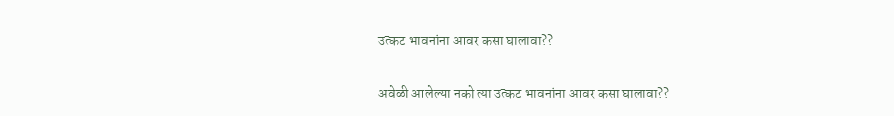उत्कट भावनांना आवर कसा घालावा??

अवेळी आलेल्या नको त्या उत्कट भावनांना आवर कसा घालावा??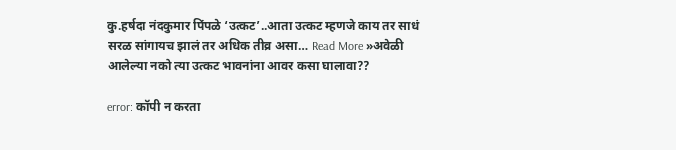कु.हर्षदा नंदकुमार पिंपळे ‘उत्कट’..आता उत्कट म्हणजे काय तर साधं सरळ सांगायच झालं तर अधिक तीव्र असा… Read More »अवेळी आलेल्या नको त्या उत्कट भावनांना आवर कसा घालावा??

error: कॉपी न करता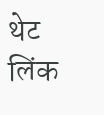थेट लिंक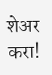शेअर करा!